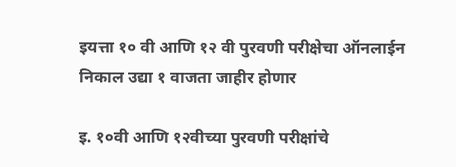इयत्ता १० वी आणि १२ वी पुरवणी परीक्षेचा ऑनलाईन निकाल उद्या १ वाजता जाहीर होणार

इ. १०वी आणि १२वीच्या पुरवणी परीक्षांचे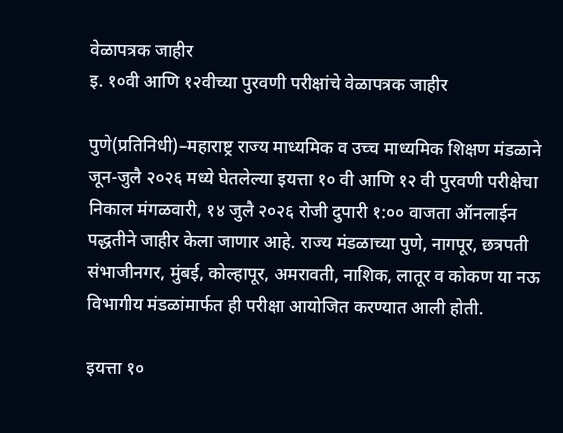वेळापत्रक जाहीर
इ. १०वी आणि १२वीच्या पुरवणी परीक्षांचे वेळापत्रक जाहीर

पुणे(प्रतिनिधी)–महाराष्ट्र राज्य माध्यमिक व उच्च माध्यमिक शिक्षण मंडळाने जून-जुलै २०२६ मध्ये घेतलेल्या इयत्ता १० वी आणि १२ वी पुरवणी परीक्षेचा निकाल मंगळवारी, १४ जुलै २०२६ रोजी दुपारी १:०० वाजता ऑनलाईन पद्धतीने जाहीर केला जाणार आहे. राज्य मंडळाच्या पुणे, नागपूर, छत्रपती संभाजीनगर, मुंबई, कोल्हापूर, अमरावती, नाशिक, लातूर व कोकण या नऊ विभागीय मंडळांमार्फत ही परीक्षा आयोजित करण्यात आली होती.

इयत्ता १०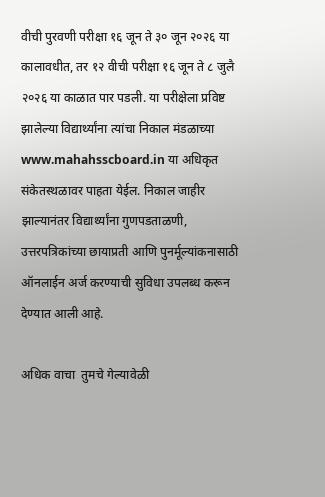वीची पुरवणी परीक्षा १६ जून ते ३० जून २०२६ या कालावधीत, तर १२ वीची परीक्षा १६ जून ते ८ जुलै २०२६ या काळात पार पडली. या परीक्षेला प्रविष्ट झालेल्या विद्यार्थ्यांना त्यांचा निकाल मंडळाच्या www.mahahsscboard.in या अधिकृत संकेतस्थळावर पाहता येईल. निकाल जाहीर झाल्यानंतर विद्यार्थ्यांना गुणपडताळणी, उत्तरपत्रिकांच्या छायाप्रती आणि पुनर्मूल्यांकनासाठी ऑनलाईन अर्ज करण्याची सुविधा उपलब्ध करून देण्यात आली आहे.

अधिक वाचा  तुमचे गेल्यावेळी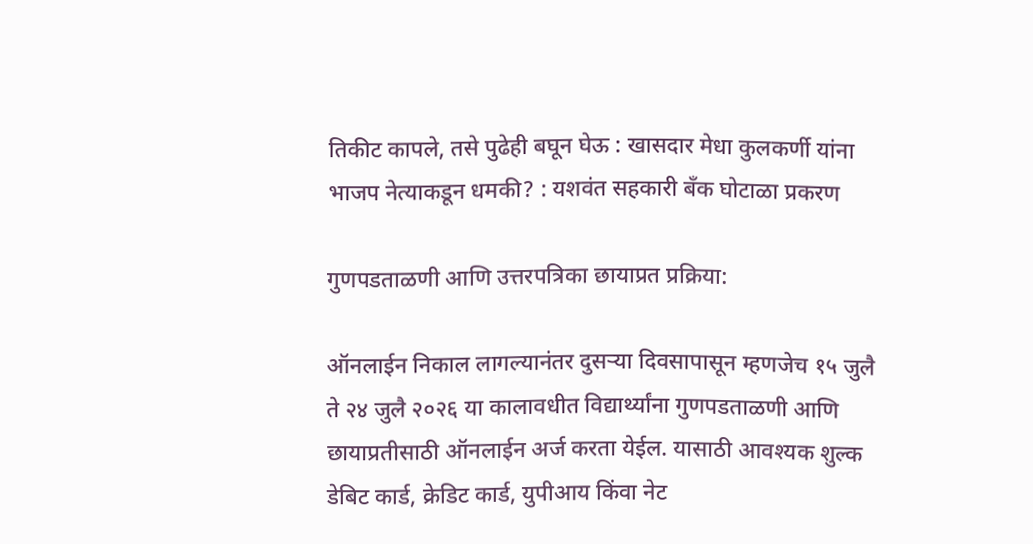तिकीट कापले, तसे पुढेही बघून घेऊ : खासदार मेधा कुलकर्णी यांना भाजप नेत्याकडून धमकी? : यशवंत सहकारी बँक घोटाळा प्रकरण

गुणपडताळणी आणि उत्तरपत्रिका छायाप्रत प्रक्रिया:

ऑनलाईन निकाल लागल्यानंतर दुसऱ्या दिवसापासून म्हणजेच १५ जुलै ते २४ जुलै २०२६ या कालावधीत विद्यार्थ्यांना गुणपडताळणी आणि छायाप्रतीसाठी ऑनलाईन अर्ज करता येईल. यासाठी आवश्यक शुल्क डेबिट कार्ड, क्रेडिट कार्ड, युपीआय किंवा नेट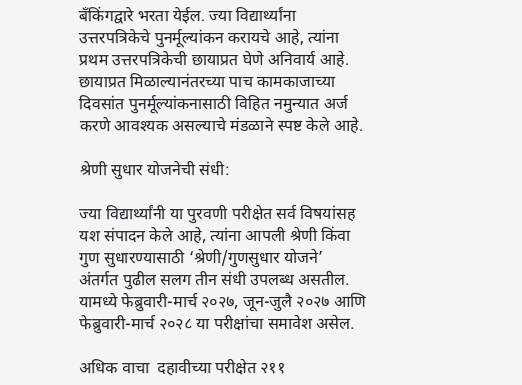बँकिंगद्वारे भरता येईल. ज्या विद्यार्थ्यांना उत्तरपत्रिकेचे पुनर्मूल्यांकन करायचे आहे, त्यांना प्रथम उत्तरपत्रिकेची छायाप्रत घेणे अनिवार्य आहे. छायाप्रत मिळाल्यानंतरच्या पाच कामकाजाच्या दिवसांत पुनर्मूल्यांकनासाठी विहित नमुन्यात अर्ज करणे आवश्यक असल्याचे मंडळाने स्पष्ट केले आहे.

श्रेणी सुधार योजनेची संधी:

ज्या विद्यार्थ्यांनी या पुरवणी परीक्षेत सर्व विषयांसह यश संपादन केले आहे, त्यांना आपली श्रेणी किंवा गुण सुधारण्यासाठी ‘श्रेणी/गुणसुधार योजने’ अंतर्गत पुढील सलग तीन संधी उपलब्ध असतील. यामध्ये फेब्रुवारी-मार्च २०२७, जून-जुलै २०२७ आणि फेब्रुवारी-मार्च २०२८ या परीक्षांचा समावेश असेल.

अधिक वाचा  दहावीच्या परीक्षेत २११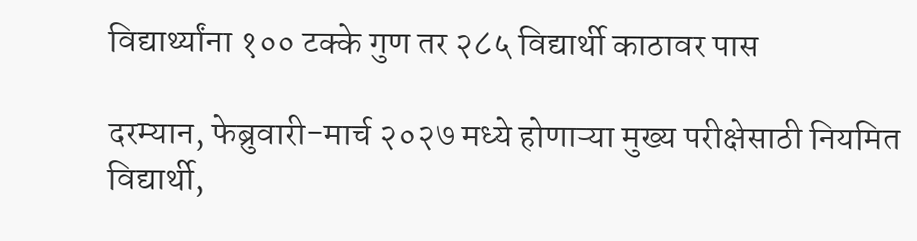विद्यार्थ्यांना १०० टक्के गुण तर २८५ विद्यार्थी काठावर पास

दरम्यान, फेब्रुवारी-मार्च २०२७ मध्ये होणाऱ्या मुख्य परीक्षेसाठी नियमित विद्यार्थी,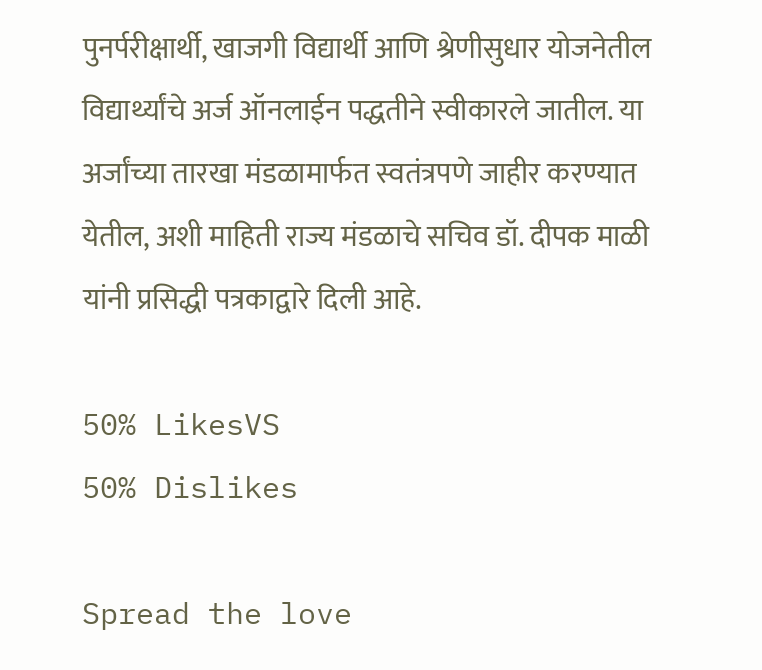पुनर्परीक्षार्थी, खाजगी विद्यार्थी आणि श्रेणीसुधार योजनेतील विद्यार्थ्यांचे अर्ज ऑनलाईन पद्धतीने स्वीकारले जातील. या अर्जांच्या तारखा मंडळामार्फत स्वतंत्रपणे जाहीर करण्यात येतील, अशी माहिती राज्य मंडळाचे सचिव डॉ. दीपक माळी यांनी प्रसिद्धी पत्रकाद्वारे दिली आहे.

50% LikesVS
50% Dislikes

Spread the love